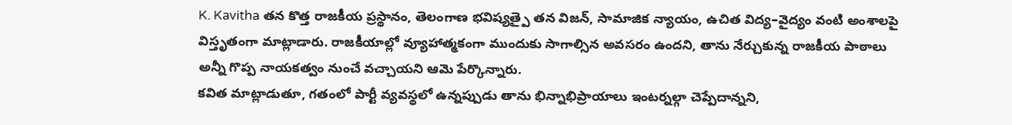K. Kavitha తన కొత్త రాజకీయ ప్రస్థానం, తెలంగాణ భవిష్యత్పై తన విజన్, సామాజిక న్యాయం, ఉచిత విద్య–వైద్యం వంటి అంశాలపై విస్తృతంగా మాట్లాడారు. రాజకీయాల్లో వ్యూహాత్మకంగా ముందుకు సాగాల్సిన అవసరం ఉందని, తాను నేర్చుకున్న రాజకీయ పాఠాలు అన్నీ గొప్ప నాయకత్వం నుంచే వచ్చాయని ఆమె పేర్కొన్నారు.
కవిత మాట్లాడుతూ, గతంలో పార్టీ వ్యవస్థలో ఉన్నప్పుడు తాను భిన్నాభిప్రాయాలు ఇంటర్నల్గా చెప్పేదాన్నని,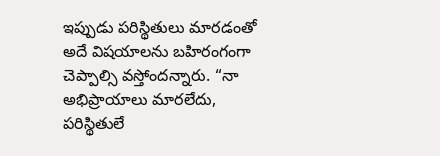ఇప్పుడు పరిస్థితులు మారడంతో అదే విషయాలను బహిరంగంగా చెప్పాల్సి వస్తోందన్నారు. “నా అభిప్రాయాలు మారలేదు, పరిస్థితులే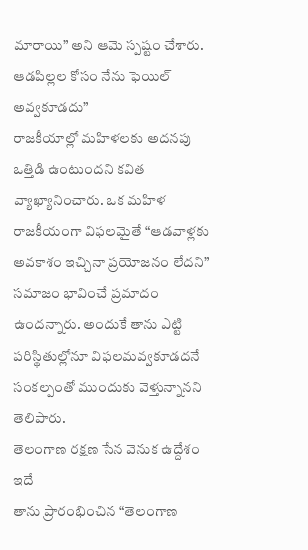మారాయి” అని ఆమె స్పష్టం చేశారు.
ఆడపిల్లల కోసం నేను ఫెయిల్ అవ్వకూడదు”
రాజకీయాల్లో మహిళలకు అదనపు ఒత్తిడి ఉంటుందని కవిత వ్యాఖ్యానించారు. ఒక మహిళ రాజకీయంగా విఫలమైతే “ఆడవాళ్లకు అవకాశం ఇచ్చినా ప్రయోజనం లేదని” సమాజం భావించే ప్రమాదం ఉందన్నారు. అందుకే తాను ఎట్టి పరిస్థితుల్లోనూ విఫలమవ్వకూడదనే సంకల్పంతో ముందుకు వెళ్తున్నానని తెలిపారు.
తెలంగాణ రక్షణ సేన వెనుక ఉద్దేశం ఇదే
తాను ప్రారంభించిన “తెలంగాణ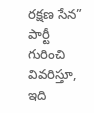రక్షణ సేన” పార్టీ గురించి వివరిస్తూ, ఇది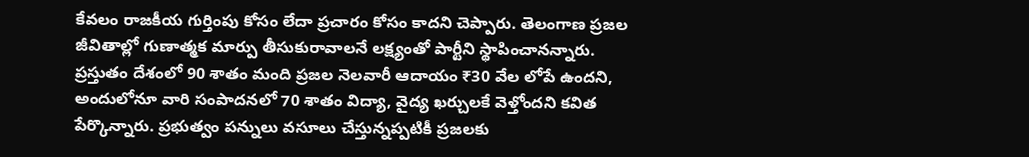కేవలం రాజకీయ గుర్తింపు కోసం లేదా ప్రచారం కోసం కాదని చెప్పారు. తెలంగాణ ప్రజల జీవితాల్లో గుణాత్మక మార్పు తీసుకురావాలనే లక్ష్యంతో పార్టీని స్థాపించానన్నారు.
ప్రస్తుతం దేశంలో 90 శాతం మంది ప్రజల నెలవారీ ఆదాయం ₹30 వేల లోపే ఉందని, అందులోనూ వారి సంపాదనలో 70 శాతం విద్యా, వైద్య ఖర్చులకే వెళ్తోందని కవిత పేర్కొన్నారు. ప్రభుత్వం పన్నులు వసూలు చేస్తున్నప్పటికీ ప్రజలకు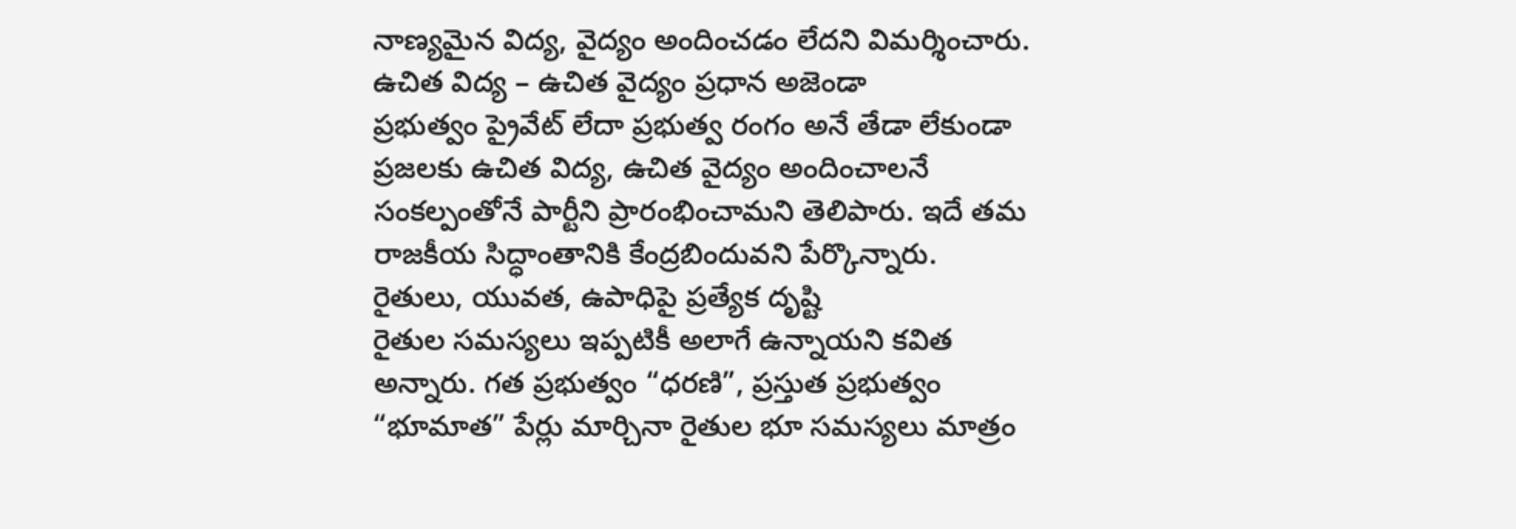నాణ్యమైన విద్య, వైద్యం అందించడం లేదని విమర్శించారు.
ఉచిత విద్య – ఉచిత వైద్యం ప్రధాన అజెండా
ప్రభుత్వం ప్రైవేట్ లేదా ప్రభుత్వ రంగం అనే తేడా లేకుండా ప్రజలకు ఉచిత విద్య, ఉచిత వైద్యం అందించాలనే సంకల్పంతోనే పార్టీని ప్రారంభించామని తెలిపారు. ఇదే తమ రాజకీయ సిద్ధాంతానికి కేంద్రబిందువని పేర్కొన్నారు.
రైతులు, యువత, ఉపాధిపై ప్రత్యేక దృష్టి
రైతుల సమస్యలు ఇప్పటికీ అలాగే ఉన్నాయని కవిత అన్నారు. గత ప్రభుత్వం “ధరణి”, ప్రస్తుత ప్రభుత్వం “భూమాత” పేర్లు మార్చినా రైతుల భూ సమస్యలు మాత్రం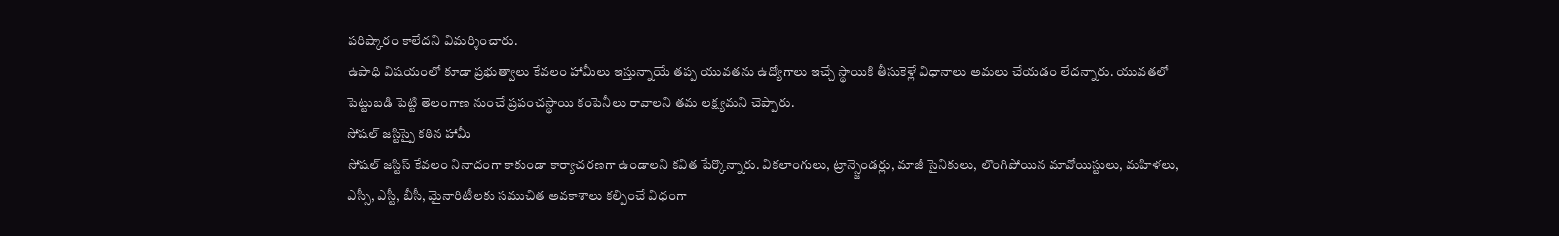పరిష్కారం కాలేదని విమర్శించారు.
ఉపాధి విషయంలో కూడా ప్రభుత్వాలు కేవలం హామీలు ఇస్తున్నాయే తప్ప యువతను ఉద్యోగాలు ఇచ్చే స్థాయికి తీసుకెళ్లే విధానాలు అమలు చేయడం లేదన్నారు. యువతలో పెట్టుబడి పెట్టి తెలంగాణ నుంచే ప్రపంచస్థాయి కంపెనీలు రావాలని తమ లక్ష్యమని చెప్పారు.
సోషల్ జస్టిస్పై కఠిన హామీ
సోషల్ జస్టిస్ కేవలం నినాదంగా కాకుండా కార్యాచరణగా ఉండాలని కవిత పేర్కొన్నారు. వికలాంగులు, ట్రాన్స్జెండర్లు, మాజీ సైనికులు, లొంగిపోయిన మావోయిస్టులు, మహిళలు, ఎస్సీ, ఎస్టీ, బీసీ, మైనారిటీలకు సముచిత అవకాశాలు కల్పించే విధంగా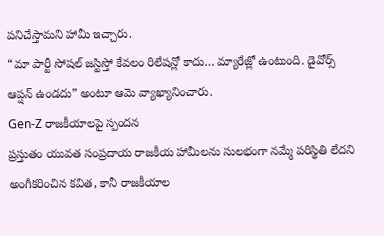పనిచేస్తామని హామీ ఇచ్చారు.
“మా పార్టీ సోషల్ జస్టిస్తో కేవలం రిలేషన్లో కాదు… మ్యారేజ్లో ఉంటుంది. డైవోర్స్ ఆప్షన్ ఉండదు” అంటూ ఆమె వ్యాఖ్యానించారు.
Gen-Z రాజకీయాలపై స్పందన
ప్రస్తుతం యువత సంప్రదాయ రాజకీయ హామీలను సులభంగా నమ్మే పరిస్థితి లేదని అంగీకరించిన కవిత, కానీ రాజకీయాల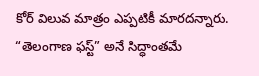కోర్ విలువ మాత్రం ఎప్పటికీ మారదన్నారు. “తెలంగాణ ఫస్ట్” అనే సిద్ధాంతమే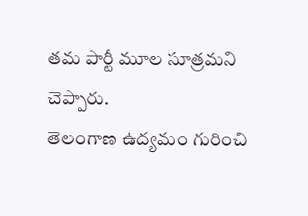తమ పార్టీ మూల సూత్రమని చెప్పారు.
తెలంగాణ ఉద్యమం గురించి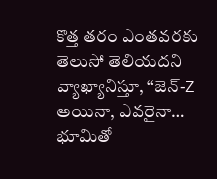కొత్త తరం ఎంతవరకు తెలుసో తెలియదని వ్యాఖ్యానిస్తూ, “జెన్-Z అయినా, ఎవరైనా… భూమితో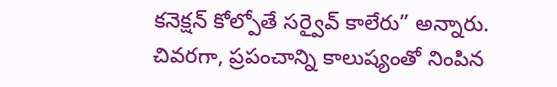కనెక్షన్ కోల్పోతే సర్వైవ్ కాలేరు” అన్నారు.
చివరగా, ప్రపంచాన్ని కాలుష్యంతో నింపిన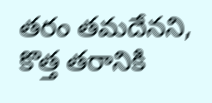తరం తమదేనని, కొత్త తరానికి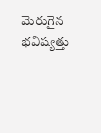మెరుగైన భవిష్యత్తు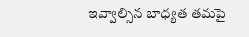ఇవ్వాల్సిన బాధ్యత తమపై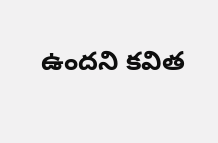ఉందని కవిత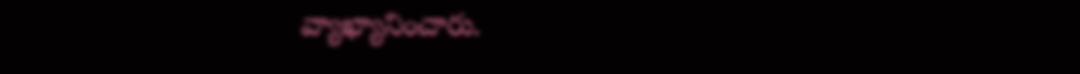వ్యాఖ్యానించారు.